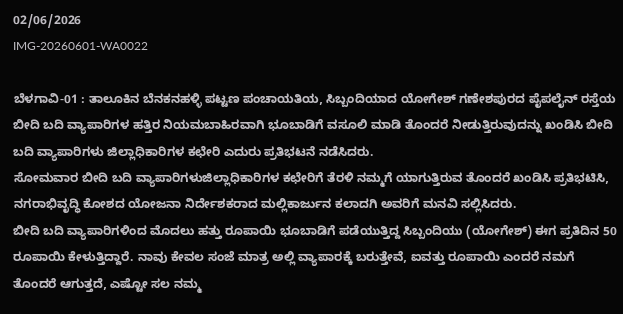02/06/2026
IMG-20260601-WA0022

ಬೆಳಗಾವಿ-01 : ತಾಲೂಕಿನ ಬೆನಕನಹಳ್ಳಿ ಪಟ್ಟಣ ಪಂಚಾಯತಿಯ, ಸಿಬ್ಬಂದಿಯಾದ ಯೋಗೇಶ್ ಗಣೇಶಪುರದ ಪೈಪಲೈನ್ ರಸ್ತೆಯ ಬೀದಿ ಬದಿ ವ್ಯಾಪಾರಿಗಳ ಹತ್ತಿರ ನಿಯಮಬಾಹಿರವಾಗಿ ಭೂಬಾಡಿಗೆ ವಸೂಲಿ ಮಾಡಿ ತೊಂದರೆ ನೀಡುತ್ತಿರುವುದನ್ನು ಖಂಡಿಸಿ ಬೀದಿ ಬದಿ ವ್ಯಾಪಾರಿಗಳು ಜಿಲ್ಲಾಧಿಕಾರಿಗಳ ಕಛೇರಿ ಎದುರು ಪ್ರತಿಭಟನೆ ನಡೆಸಿದರು.
ಸೋಮವಾರ ಬೀದಿ ಬದಿ ವ್ಯಾಪಾರಿಗಳುಜಿಲ್ಲಾಧಿಕಾರಿಗಳ ಕಛೇರಿಗೆ ತೆರಳಿ ನಮ್ಮಗೆ ಯಾಗುತ್ತಿರುವ ತೊಂದರೆ ಖಂಡಿಸಿ ಪ್ರತಿಭಟಿಸಿ, ನಗರಾಭಿವೃದ್ಧಿ ಕೋಶದ ಯೋಜನಾ ನಿರ್ದೇಶಕರಾದ ಮಲ್ಲಿಕಾರ್ಜುನ ಕಲಾದಗಿ ಅವರಿಗೆ ಮನವಿ ಸಲ್ಲಿಸಿದರು.
ಬೀದಿ ಬದಿ ವ್ಯಾಪಾರಿಗಳಿಂದ ಮೊದಲು ಹತ್ತು ರೂಪಾಯಿ ಭೂಬಾಡಿಗೆ ಪಡೆಯುತ್ತಿದ್ದ ಸಿಬ್ಬಂದಿಯು (ಯೋಗೇಶ್) ಈಗ ಪ್ರತಿದಿನ 50 ರೂಪಾಯಿ ಕೇಳುತ್ತಿದ್ದಾರೆ. ನಾವು ಕೇವಲ ಸಂಜೆ ಮಾತ್ರ ಅಲ್ಲಿ ವ್ಯಾಪಾರಕ್ಕೆ ಬರುತ್ತೇವೆ, ಐವತ್ತು ರೂಪಾಯಿ ಎಂದರೆ ನಮಗೆ ತೊಂದರೆ ಆಗುತ್ತದೆ, ಎಷ್ಟೋ ಸಲ ನಮ್ಮ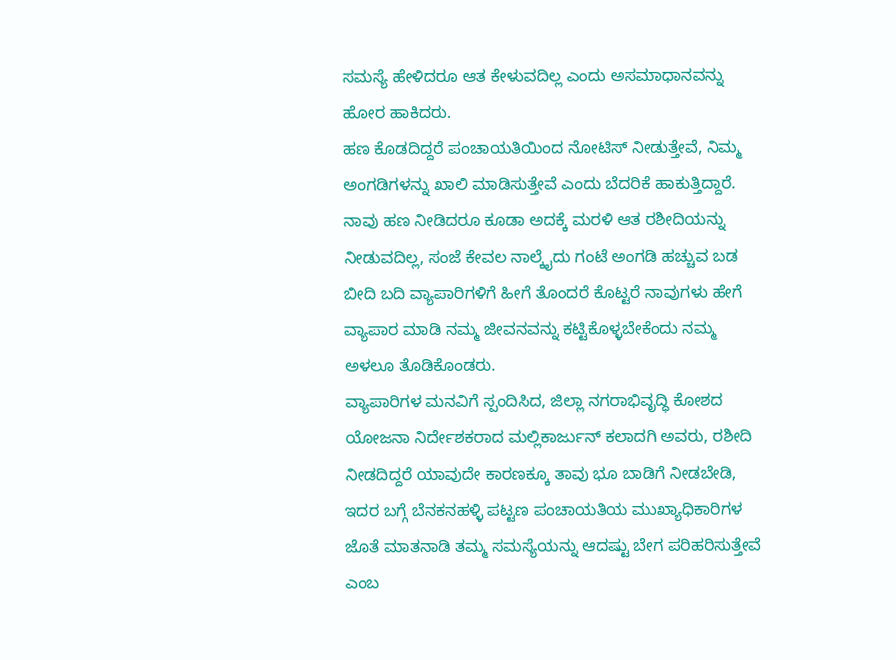ಸಮಸ್ಯೆ ಹೇಳಿದರೂ ಆತ ಕೇಳುವದಿಲ್ಲ ಎಂದು ಅಸಮಾಧಾನವನ್ನು ಹೋರ ಹಾಕಿದರು.
ಹಣ ಕೊಡದಿದ್ದರೆ ಪಂಚಾಯತಿಯಿಂದ ನೋಟಿಸ್ ನೀಡುತ್ತೇವೆ, ನಿಮ್ಮ ಅಂಗಡಿಗಳನ್ನು ಖಾಲಿ ಮಾಡಿಸುತ್ತೇವೆ ಎಂದು ಬೆದರಿಕೆ ಹಾಕುತ್ತಿದ್ದಾರೆ. ನಾವು ಹಣ ನೀಡಿದರೂ ಕೂಡಾ ಅದಕ್ಕೆ ಮರಳಿ ಆತ ರಶೀದಿಯನ್ನು ನೀಡುವದಿಲ್ಲ, ಸಂಜೆ ಕೇವಲ ನಾಲ್ಕೈದು ಗಂಟೆ ಅಂಗಡಿ ಹಚ್ಚುವ ಬಡ ಬೀದಿ ಬದಿ ವ್ಯಾಪಾರಿಗಳಿಗೆ ಹೀಗೆ ತೊಂದರೆ ಕೊಟ್ಟರೆ ನಾವುಗಳು ಹೇಗೆ ವ್ಯಾಪಾರ ಮಾಡಿ ನಮ್ಮ ಜೀವನವನ್ನು ಕಟ್ಟಿಕೊಳ್ಳಬೇಕೆಂದು ನಮ್ಮ ಅಳಲೂ ತೊಡಿಕೊಂಡರು.
ವ್ಯಾಪಾರಿಗಳ ಮನವಿಗೆ ಸ್ಪಂದಿಸಿದ, ಜಿಲ್ಲಾ ನಗರಾಭಿವೃದ್ಧಿ ಕೋಶದ ಯೋಜನಾ ನಿರ್ದೇಶಕರಾದ ಮಲ್ಲಿಕಾರ್ಜುನ್ ಕಲಾದಗಿ ಅವರು, ರಶೀದಿ ನೀಡದಿದ್ದರೆ ಯಾವುದೇ ಕಾರಣಕ್ಕೂ ತಾವು ಭೂ ಬಾಡಿಗೆ ನೀಡಬೇಡಿ, ಇದರ ಬಗ್ಗೆ ಬೆನಕನಹಳ್ಳಿ ಪಟ್ಟಣ ಪಂಚಾಯತಿಯ ಮುಖ್ಯಾಧಿಕಾರಿಗಳ ಜೊತೆ ಮಾತನಾಡಿ ತಮ್ಮ ಸಮಸ್ಯೆಯನ್ನು ಆದಷ್ಟು ಬೇಗ ಪರಿಹರಿಸುತ್ತೇವೆ ಎಂಬ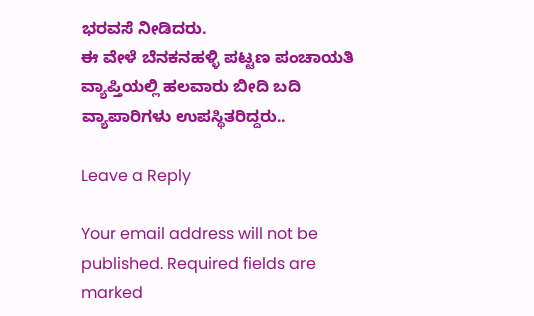ಭರವಸೆ ನೀಡಿದರು.
ಈ ವೇಳೆ ಬೆನಕನಹಳ್ಳಿ ಪಟ್ಟಣ ಪಂಚಾಯತಿ ವ್ಯಾಪ್ತಿಯಲ್ಲಿ ಹಲವಾರು ಬೀದಿ ಬದಿ ವ್ಯಾಪಾರಿಗಳು ಉಪಸ್ಥಿತರಿದ್ದರು..

Leave a Reply

Your email address will not be published. Required fields are marked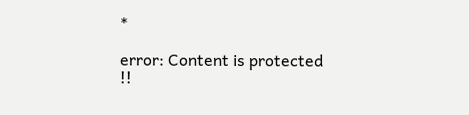*

error: Content is protected !!